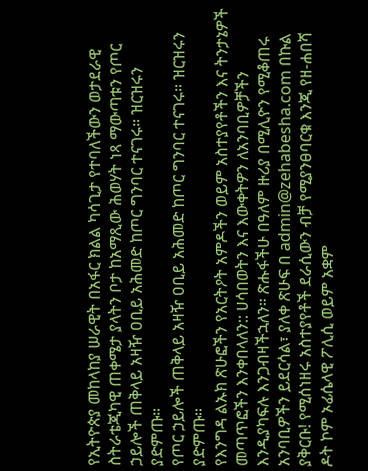የኢትዮጵያ መከላከያ ሠራዊት በአፋር ክልል ካሳጊታ የተባለችውን ወታደራዊ ስትራቴጂካዊ ጠቀሜታ ያላትን ቦታ ከአማጺው ሕወሃት ነጻ ማውጣቱን የጦር ኃይሎች ጠቅላይ አዛዥ ዐቢይ አሕመድ ከጦር ግንባር ተናገሩ። ዝርዝሩን ያድምጡ።
የጦር ኃይሎች ጠቅላይ አዛዥ ዐቢይ አሕመድ ከጦር ግንባር ተናገሩ። ዝርዝሩን ያድምጡ።
የእንግዳ ልኡክ ጽሁፎችን የአርትዖት አምዶችን ወይም አስተያየቶችን እና ትንታኔዎች መጣጥፎችን እንቀበላለን:: ሀሳበወትን እና እውቀትዎን ለአንባቢዎቻችን እንዲያካፍሉ እንጋብዛችኋለን። ጽሑፋችሁ በዓለም ዙሪያ በሚሊዮን የሚቆጠሩ አንባቢዎችን ይደርሳል፣ ያለቀ ጽሁፍ በ admin@zehabesha.com በኩል ያቅርቡ! የሚሰነዘሩ አስተያየቶች ደራሲውን ብቻ የሚያንፀባርቁ እንጂ የዘ-ሐበሻ ዶት ኮም ኦፊሴላዊ ፖሊሲ ወይም አቋም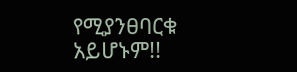የሚያንፀባርቁ አይሆኑም!!